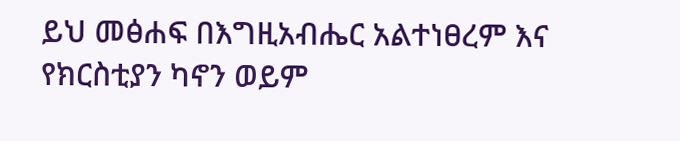ይህ መፅሐፍ በእግዚአብሔር አልተነፀረም እና የክርስቲያን ካኖን ወይም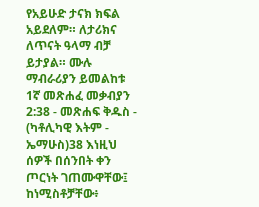የአይሁድ ታናክ ክፍል አይደለም። ለታሪክና ለጥናት ዓላማ ብቻ ይታያል። ሙሉ ማብራሪያን ይመልከቱ 1ኛ መጽሐፈ መቃብያን 2:38 - መጽሐፍ ቅዱስ - (ካቶሊካዊ እትም - ኤማሁስ)38 እነዚህ ሰዎች በሰንበት ቀን ጦርነት ገጠሙዋቸው፤ ከነሚስቶቻቸው፥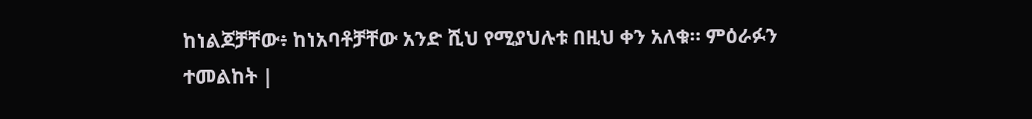ከነልጆቻቸው፥ ከነአባቶቻቸው አንድ ሺህ የሚያህሉቱ በዚህ ቀን አለቁ። ምዕራፉን ተመልከት |